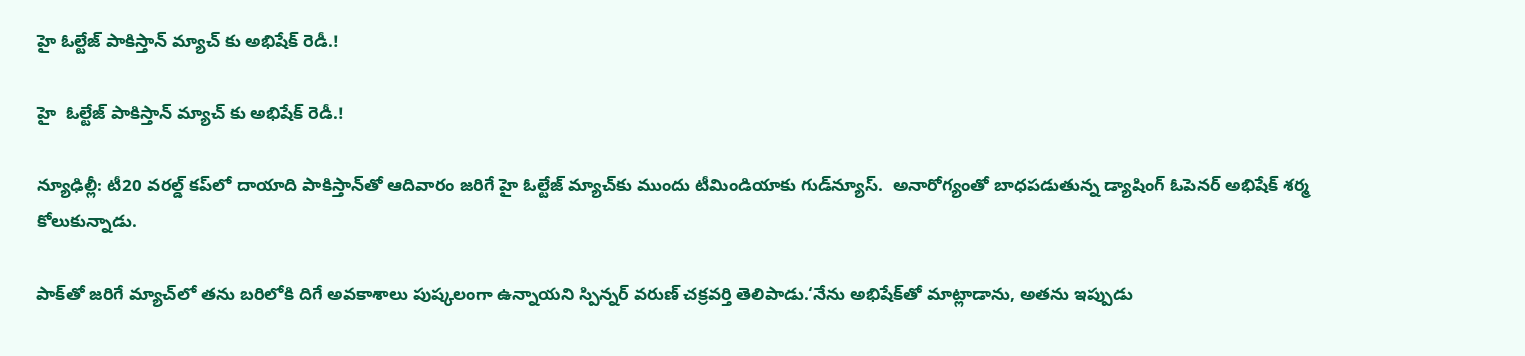హై ఓల్టేజ్ పాకిస్తాన్ మ్యాచ్ కు అభిషేక్ రెడీ.!

హై  ఓల్టేజ్ పాకిస్తాన్ మ్యాచ్ కు అభిషేక్ రెడీ.!

న్యూఢిల్లీ: టీ20 వరల్డ్ కప్‌‌‌‌‌‌‌‌‌‌‌‌‌‌‌‌‌‌‌‌‌‌‌‌‌‌‌‌‌‌‌‌లో దాయాది పాకిస్తాన్‌‌‌‌‌‌‌‌‌‌‌‌‌‌‌‌‌‌‌‌‌‌‌‌‌‌‌‌‌‌‌‌తో ఆదివారం జరిగే హై ఓల్టేజ్ మ్యాచ్‌‌‌‌‌‌‌‌‌‌‌‌‌‌‌‌‌‌‌‌‌‌‌‌‌‌‌‌‌‌‌‌కు ముందు టీమిండియాకు గుడ్‌‌‌‌‌‌‌‌‌‌‌‌‌‌‌‌‌‌‌‌‌‌‌‌‌‌‌‌‌‌‌‌న్యూస్.  అనారోగ్యంతో బాధపడుతున్న డ్యాషింగ్ ఓపెనర్ అభిషేక్ శర్మ కోలుకున్నాడు.

పాక్‌‌‌‌‌‌‌‌‌‌‌‌‌‌‌‌‌‌‌‌‌‌‌‌‌‌‌‌‌‌‌‌తో జరిగే మ్యాచ్‌‌‌‌‌‌‌‌‌‌‌‌‌‌‌‌‌‌‌‌‌‌‌‌‌‌‌‌‌‌‌‌లో తను బరిలోకి దిగే అవకాశాలు పుష్కలంగా ఉన్నాయని స్పిన్నర్ వరుణ్ చక్రవర్తి తెలిపాడు.‘నేను అభిషేక్‌‌‌‌‌‌‌‌‌‌‌‌‌‌‌‌‌‌‌‌‌‌‌‌‌‌‌‌‌‌‌‌తో మాట్లాడాను, అతను ఇప్పుడు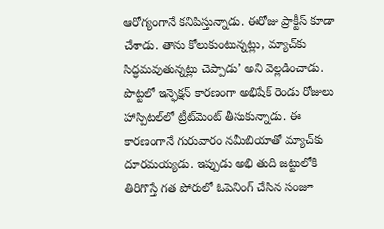ఆరోగ్యంగానే కనిపిస్తున్నాడు. ఈరోజు ప్రాక్టీస్ కూడా చేశాడు. తాను కోలుకుంటున్నట్లు, మ్యాచ్‌‌‌‌‌‌‌‌‌‌‌‌‌‌‌‌‌‌‌‌‌‌‌‌‌‌‌‌‌‌‌‌కు సిద్ధమవుతున్నట్లు చెప్పాడు’ అని వెల్లడించాడు. పొట్టలో ఇన్ఫెక్షన్ కారణంగా అభిషేక్ రెండు రోజులు  హాస్పిటల్‌‌‌‌‌‌‌‌‌‌‌‌‌‌‌‌‌‌‌‌‌‌‌‌‌‌‌‌‌‌‌‌లో ట్రీట్‌‌‌‌‌‌‌‌‌‌‌‌‌‌‌‌‌‌‌‌‌‌‌‌‌‌‌‌‌‌‌‌మెంట్ తీసుకున్నాడు. ఈ కారణంగానే గురువారం నమీబియాతో మ్యాచ్‌‌‌‌‌‌‌‌‌‌‌‌‌‌‌‌‌‌‌‌‌‌‌‌‌‌‌‌‌‌‌‌కు దూరమయ్యడు. ఇప్పుడు అభి తుది జట్టులోకి తిరిగొస్తే గత పోరులో ఓపెనింగ్ చేసిన సంజూ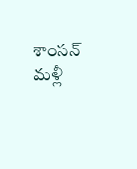శాంసన్‌‌‌‌‌‌‌‌‌‌‌‌‌‌‌‌‌‌‌‌‌‌‌‌‌‌‌‌‌‌‌‌ మళ్లీ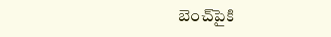బెంచ్‌‌‌‌‌‌‌‌‌‌‌‌‌‌‌‌‌‌‌‌‌‌‌‌‌‌‌‌‌‌‌‌పైకి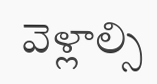వెళ్లాల్సి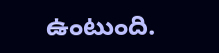ఉంటుంది.